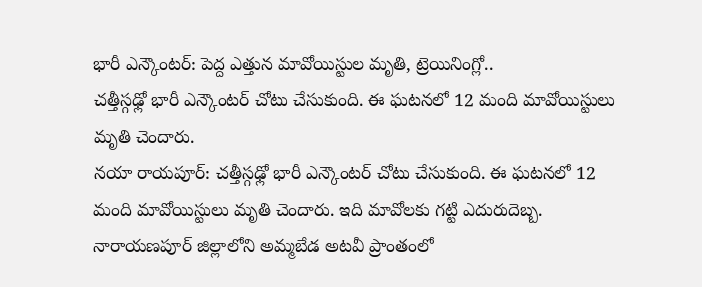భారీ ఎన్కౌంటర్: పెద్ద ఎత్తున మావోయిస్టుల మృతి, ట్రెయినింగ్లో..
చత్తీస్గఢ్లో భారీ ఎన్కౌంటర్ చోటు చేసుకుంది. ఈ ఘటనలో 12 మంది మావోయిస్టులు మృతి చెందారు.
నయా రాయపూర్: చత్తీస్గఢ్లో భారీ ఎన్కౌంటర్ చోటు చేసుకుంది. ఈ ఘటనలో 12 మంది మావోయిస్టులు మృతి చెందారు. ఇది మావోలకు గట్టి ఎదురుదెబ్బ. నారాయణపూర్ జిల్లాలోని అమ్మబేడ అటవీ ప్రాంతంలో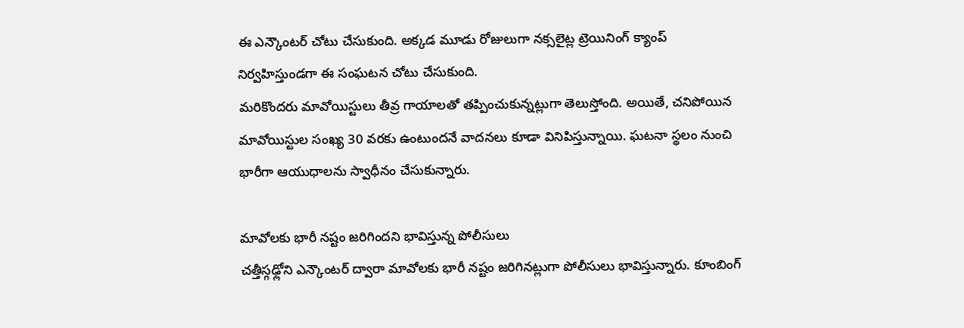ఈ ఎన్కౌంటర్ చోటు చేసుకుంది. అక్కడ మూడు రోజులుగా నక్సలైట్ల ట్రెయినింగ్ క్యాంప్ నిర్వహిస్తుండగా ఈ సంఘటన చోటు చేసుకుంది.
మరికొందరు మావోయిస్టులు తీవ్ర గాయాలతో తప్పించుకున్నట్లుగా తెలుస్తోంది. అయితే, చనిపోయిన మావోయిస్టుల సంఖ్య 30 వరకు ఉంటుందనే వాదనలు కూడా వినిపిస్తున్నాయి. ఘటనా స్థలం నుంచి భారీగా ఆయుధాలను స్వాధీనం చేసుకున్నారు.

మావోలకు భారీ నష్టం జరిగిందని భావిస్తున్న పోలీసులు
చత్తీస్గఢ్లోని ఎన్కౌంటర్ ద్వారా మావోలకు భారీ నష్టం జరిగినట్లుగా పోలీసులు భావిస్తున్నారు. కూంబింగ్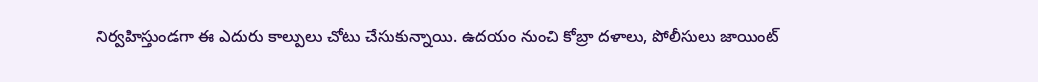నిర్వహిస్తుండగా ఈ ఎదురు కాల్పులు చోటు చేసుకున్నాయి. ఉదయం నుంచి కోబ్రా దళాలు, పోలీసులు జాయింట్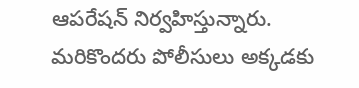ఆపరేషన్ నిర్వహిస్తున్నారు. మరికొందరు పోలీసులు అక్కడకు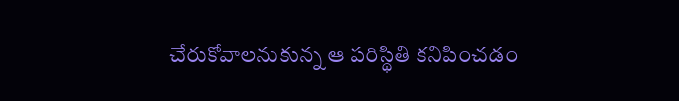చేరుకోవాలనుకున్న ఆ పరిస్థితి కనిపించడం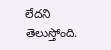లేదని తెలుస్తోంది.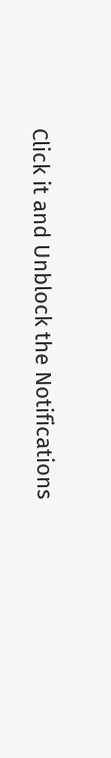Click it and Unblock the Notifications